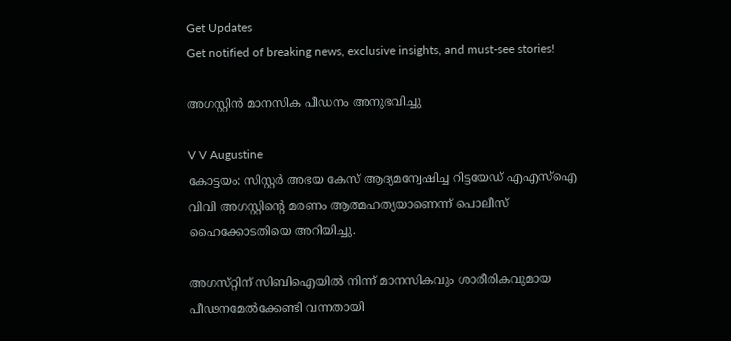Get Updates
Get notified of breaking news, exclusive insights, and must-see stories!

അഗസ്റ്റിന്‍ മാനസിക പീഡനം അനുഭവിച്ചു

V V Augustine
കോട്ടയം: സിസ്റ്റര്‍ അഭയ കേസ്‌ ആദ്യമന്വേഷിച്ച റിട്ടയേഡ്‌ എഎസ്‌ഐ വിവി അഗസ്റ്റിന്റെ മരണം ആത്മഹത്യയാണെന്ന്‌ പൊലീസ്‌ ഹൈക്കോടതിയെ അറിയിച്ചു.

അഗസ്‌റ്റിന്‌ സിബിഐയില്‍ നിന്ന്‌ മാനസികവും ശാരീരികവുമായ പീഢനമേല്‍ക്കേണ്ടി വന്നതായി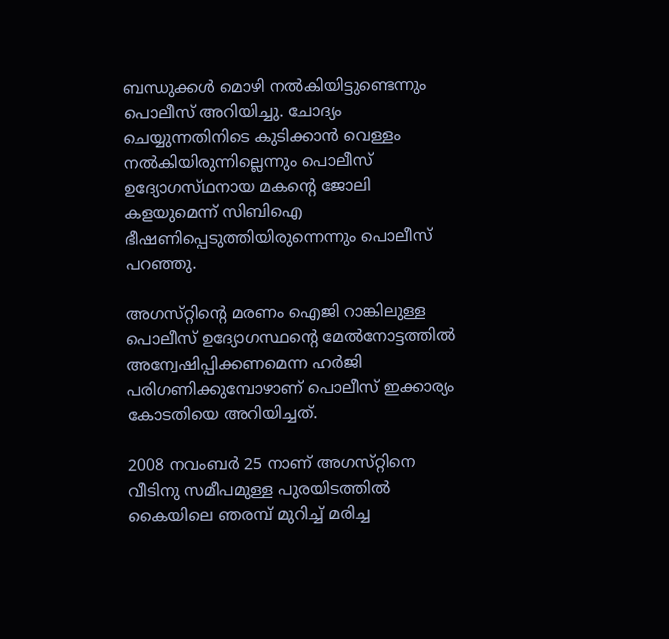ബന്ധുക്കള്‍ മൊഴി നല്‍കിയിട്ടുണ്ടെന്നും പൊലീസ്‌ അറിയിച്ചു. ചോദ്യം ചെയ്യുന്നതിനിടെ കുടിക്കാന്‍ വെള്ളം നല്‍കിയിരുന്നില്ലെന്നും പൊലീസ്‌ ഉദ്യോഗസ്‌ഥനായ മകന്റെ ജോലി കളയുമെന്ന്‌ സിബിഐ ഭീഷണിപ്പെടുത്തിയിരുന്നെന്നും പൊലീസ്‌ പറഞ്ഞു.

അഗസ്‌റ്റിന്റെ മരണം ഐജി റാങ്കിലുള്ള പൊലീസ്‌ ഉദ്യോഗസ്ഥന്റെ മേല്‍നോട്ടത്തില്‍ അന്വേഷിപ്പിക്കണമെന്ന ഹര്‍ജി പരിഗണിക്കുമ്പോഴാണ്‌ പൊലീസ്‌ ഇക്കാര്യം കോടതിയെ അറിയിച്ചത്‌.

2008 നവംബര്‍ 25 നാണ്‌ അഗസ്‌റ്റിനെ വീടിനു സമീപമുള്ള പുരയിടത്തില്‍ കൈയിലെ ഞരമ്പ്‌ മുറിച്ച്‌ മരിച്ച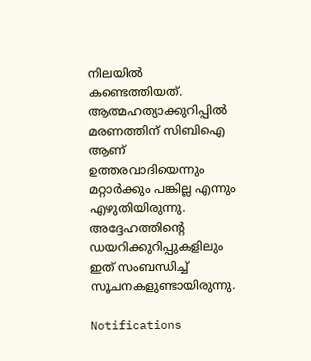നിലയില്‍ കണ്ടെത്തിയത്‌. ആത്മഹത്യാക്കുറിപ്പില്‍ മരണത്തിന്‌ സിബിഐ ആണ്‌ ഉത്തരവാദിയെന്നും മറ്റാര്‍ക്കും പങ്കില്ല എന്നും എഴുതിയിരുന്നു. അദ്ദേഹത്തിന്റെ ഡയറിക്കുറിപ്പുകളിലും ഇത്‌ സംബന്ധിച്ച്‌ സൂചനകളുണ്ടായിരുന്നു.

Notifications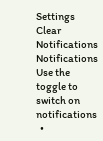Settings
Clear Notifications
Notifications
Use the toggle to switch on notifications
  •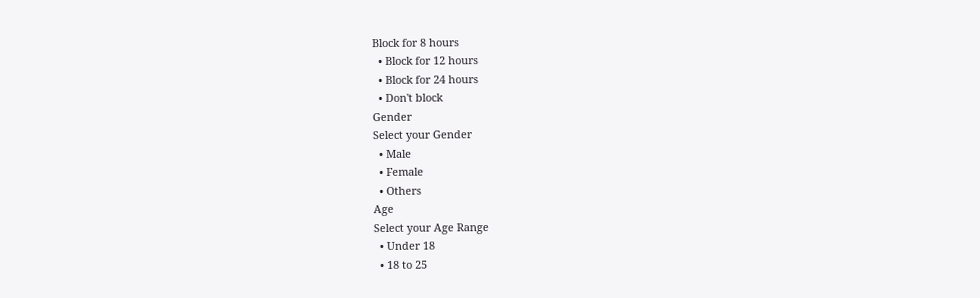Block for 8 hours
  • Block for 12 hours
  • Block for 24 hours
  • Don't block
Gender
Select your Gender
  • Male
  • Female
  • Others
Age
Select your Age Range
  • Under 18
  • 18 to 25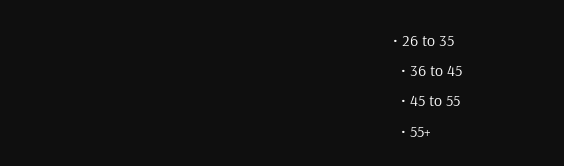• 26 to 35
  • 36 to 45
  • 45 to 55
  • 55+